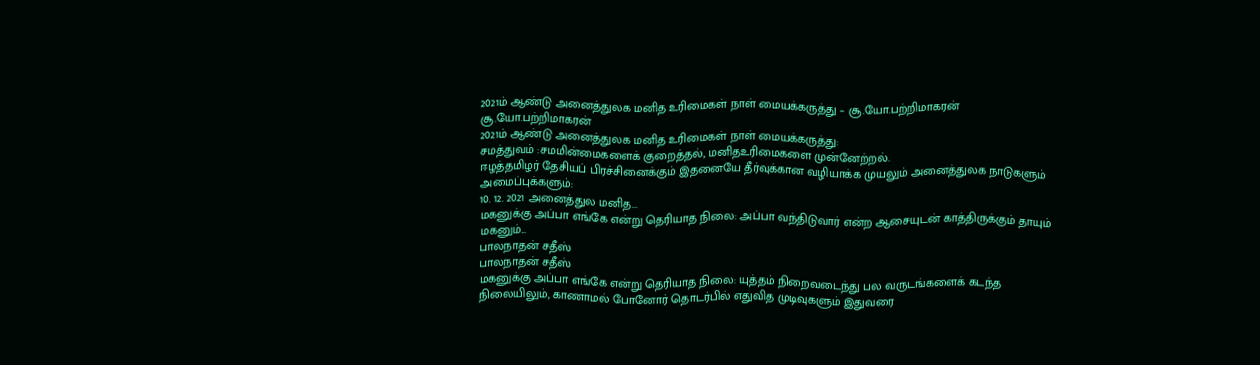2021ம் ஆண்டு அனைத்துலக மனித உரிமைகள் நாள் மையக்கருத்து – சூ.யோ.பற்றிமாகரன்
சூ.யோ.பற்றிமாகரன்
2021ம் ஆண்டு அனைத்துலக மனித உரிமைகள் நாள் மையக்கருத்து:
சமத்துவம் :சமமின்மைகளைக் குறைத்தல், மனிதஉரிமைகளை முன்னேற்றல்.
ஈழத்தமிழர் தேசியப் பிரச்சினைக்கும் இதனையே தீர்வுக்கான வழியாக்க முயலும் அனைத்துலக நாடுகளும் அமைப்புக்களும்:
10. 12. 2021 அனைத்துல மனித...
மகனுக்கு அப்பா எங்கே என்று தெரியாத நிலை: அப்பா வந்திடுவார் என்ற ஆசையுடன் காத்திருக்கும் தாயும் மகனும்...
பாலநாதன் சதீஸ்
பாலநாதன் சதீஸ்
மகனுக்கு அப்பா எங்கே என்று தெரியாத நிலை: யுத்தம் நிறைவடைந்து பல வருடங்களைக் கடந்த நிலையிலும், காணாமல் போனோர் தொடர்பில் எதுவித முடிவுகளும் இதுவரை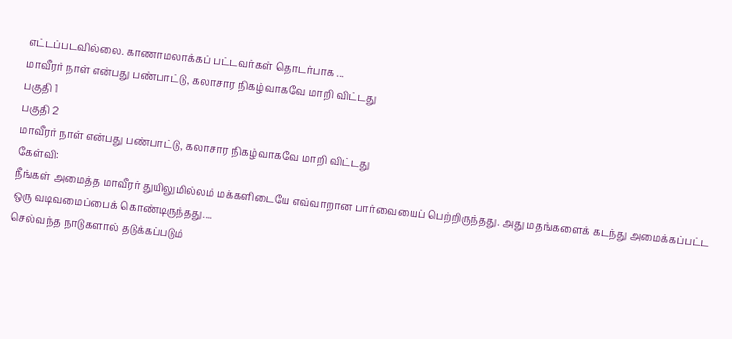எட்டப்படவில்லை. காணாமலாக்கப் பட்டவர்கள் தொடர்பாக ...
மாவீரர் நாள் என்பது பண்பாட்டு, கலாசார நிகழ்வாகவே மாறி விட்டது
பகுதி 1
பகுதி 2
மாவீரர் நாள் என்பது பண்பாட்டு, கலாசார நிகழ்வாகவே மாறி விட்டது
கேள்வி:
நீங்கள் அமைத்த மாவீரர் துயிலுமில்லம் மக்களிடையே எவ்வாறான பார்வையைப் பெற்றிருந்தது. அது மதங்களைக் கடந்து அமைக்கப்பட்ட ஒரு வடிவமைப்பைக் கொண்டிருந்தது....
செல்வந்த நாடுகளால் தடுக்கப்படும்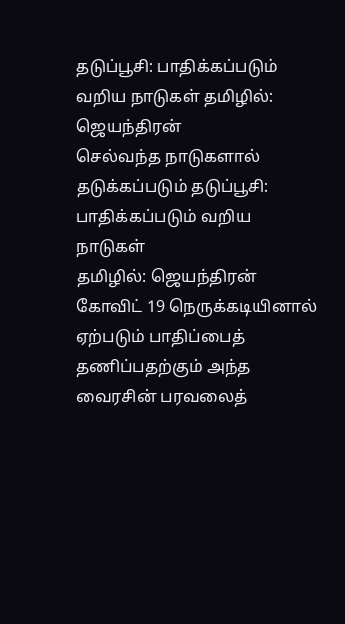தடுப்பூசி: பாதிக்கப்படும் வறிய நாடுகள் தமிழில்: ஜெயந்திரன்
செல்வந்த நாடுகளால் தடுக்கப்படும் தடுப்பூசி: பாதிக்கப்படும் வறிய நாடுகள்
தமிழில்: ஜெயந்திரன்
கோவிட் 19 நெருக்கடியினால் ஏற்படும் பாதிப்பைத் தணிப்பதற்கும் அந்த வைரசின் பரவலைத்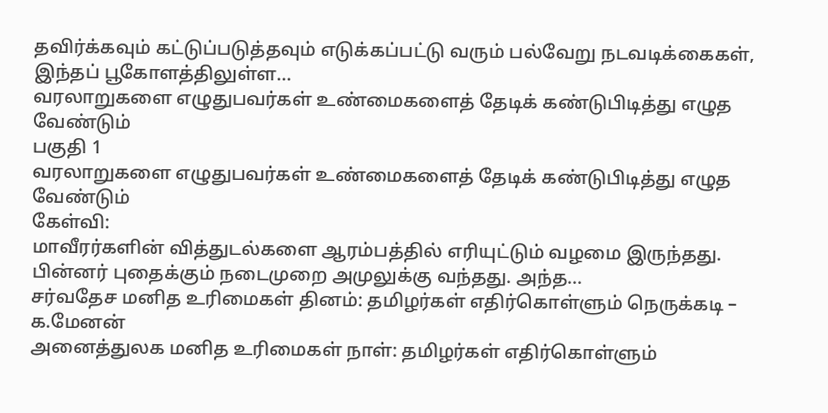தவிர்க்கவும் கட்டுப்படுத்தவும் எடுக்கப்பட்டு வரும் பல்வேறு நடவடிக்கைகள், இந்தப் பூகோளத்திலுள்ள...
வரலாறுகளை எழுதுபவர்கள் உண்மைகளைத் தேடிக் கண்டுபிடித்து எழுத வேண்டும்
பகுதி 1
வரலாறுகளை எழுதுபவர்கள் உண்மைகளைத் தேடிக் கண்டுபிடித்து எழுத வேண்டும்
கேள்வி:
மாவீரர்களின் வித்துடல்களை ஆரம்பத்தில் எரியுட்டும் வழமை இருந்தது. பின்னர் புதைக்கும் நடைமுறை அமுலுக்கு வந்தது. அந்த...
சர்வதேச மனித உரிமைகள் தினம்: தமிழர்கள் எதிர்கொள்ளும் நெருக்கடி – க.மேனன்
அனைத்துலக மனித உரிமைகள் நாள்: தமிழர்கள் எதிர்கொள்ளும்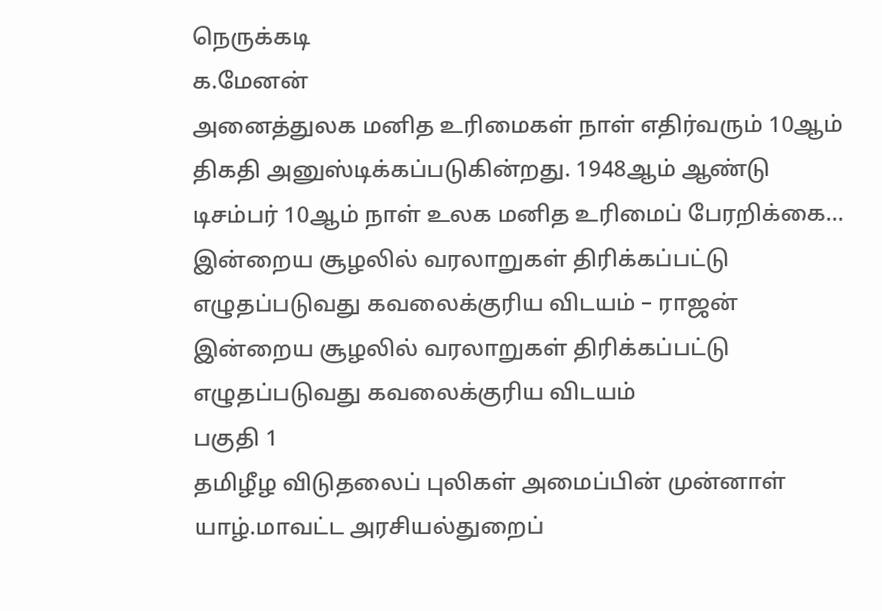நெருக்கடி
க.மேனன்
அனைத்துலக மனித உரிமைகள் நாள் எதிர்வரும் 10ஆம் திகதி அனுஸ்டிக்கப்படுகின்றது. 1948ஆம் ஆண்டு டிசம்பர் 10ஆம் நாள் உலக மனித உரிமைப் பேரறிக்கை...
இன்றைய சூழலில் வரலாறுகள் திரிக்கப்பட்டு எழுதப்படுவது கவலைக்குரிய விடயம் – ராஜன்
இன்றைய சூழலில் வரலாறுகள் திரிக்கப்பட்டு எழுதப்படுவது கவலைக்குரிய விடயம்
பகுதி 1
தமிழீழ விடுதலைப் புலிகள் அமைப்பின் முன்னாள் யாழ்.மாவட்ட அரசியல்துறைப்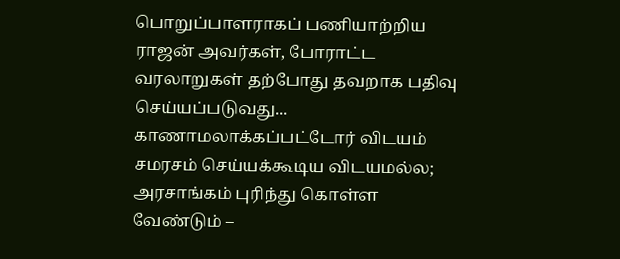பொறுப்பாளராகப் பணியாற்றிய ராஜன் அவர்கள், போராட்ட வரலாறுகள் தற்போது தவறாக பதிவு செய்யப்படுவது...
காணாமலாக்கப்பட்டோர் விடயம் சமரசம் செய்யக்கூடிய விடயமல்ல; அரசாங்கம் புரிந்து கொள்ள வேண்டும் –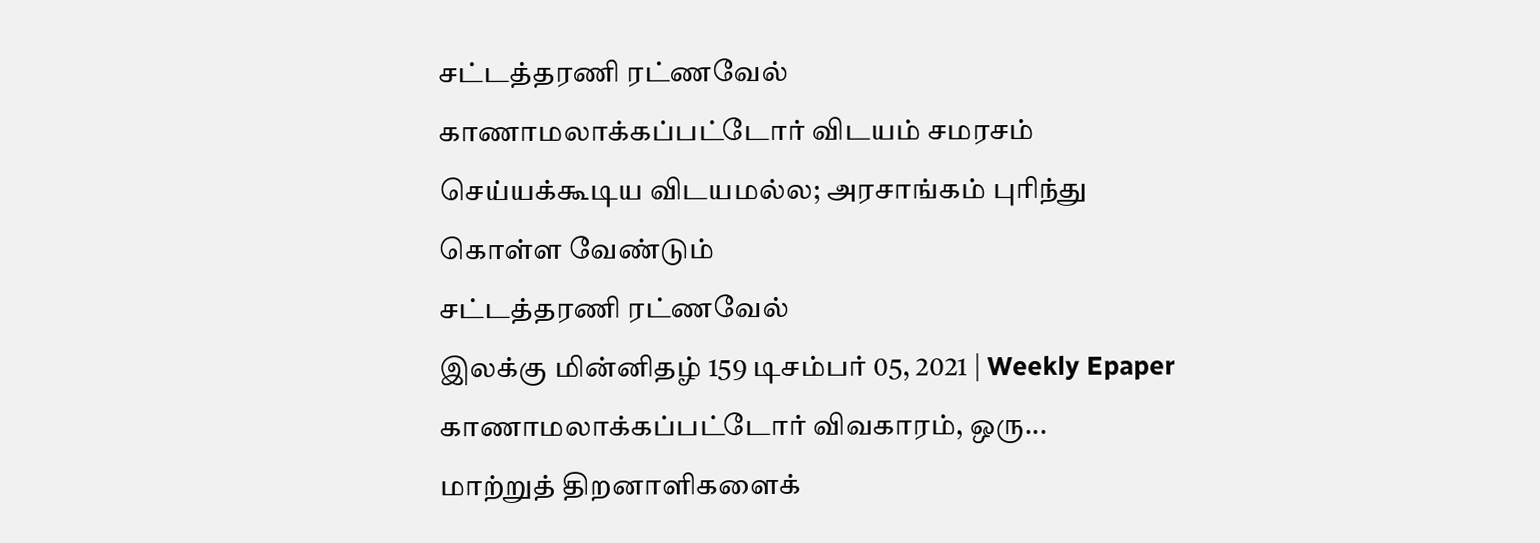சட்டத்தரணி ரட்ணவேல்
காணாமலாக்கப்பட்டோர் விடயம் சமரசம் செய்யக்கூடிய விடயமல்ல; அரசாங்கம் புரிந்து கொள்ள வேண்டும்
சட்டத்தரணி ரட்ணவேல்
இலக்கு மின்னிதழ் 159 டிசம்பர் 05, 2021 | Weekly Epaper
காணாமலாக்கப்பட்டோர் விவகாரம், ஒரு...
மாற்றுத் திறனாளிகளைக்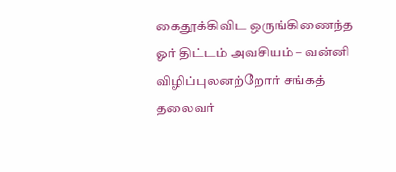கைதூக்கிவிட ஒருங்கிணைந்த ஓர் திட்டம் அவசியம் – வன்னி விழிப்புலனற்றோர் சங்கத் தலைவர்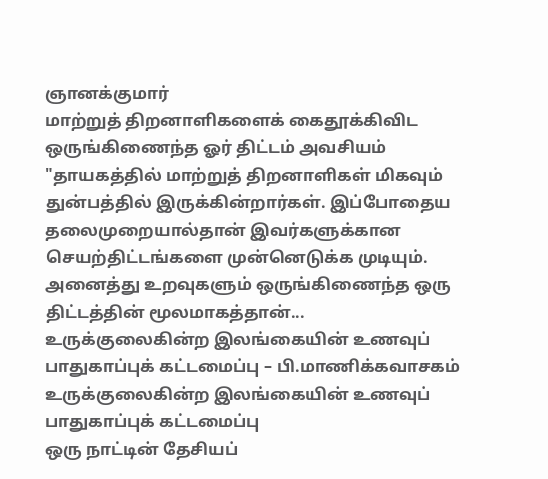ஞானக்குமார்
மாற்றுத் திறனாளிகளைக் கைதூக்கிவிட ஒருங்கிணைந்த ஓர் திட்டம் அவசியம்
"தாயகத்தில் மாற்றுத் திறனாளிகள் மிகவும் துன்பத்தில் இருக்கின்றார்கள். இப்போதைய தலைமுறையால்தான் இவர்களுக்கான செயற்திட்டங்களை முன்னெடுக்க முடியும். அனைத்து உறவுகளும் ஒருங்கிணைந்த ஒரு திட்டத்தின் மூலமாகத்தான்...
உருக்குலைகின்ற இலங்கையின் உணவுப் பாதுகாப்புக் கட்டமைப்பு – பி.மாணிக்கவாசகம்
உருக்குலைகின்ற இலங்கையின் உணவுப் பாதுகாப்புக் கட்டமைப்பு
ஒரு நாட்டின் தேசியப்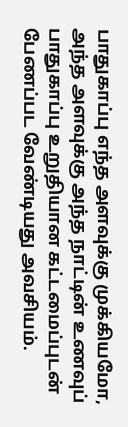பாதுகாப்பு எந்த அளவுக்கு முக்கியமோ, அந்த அளவுக்கு அந்த நாட்டின் உணவுப் பாதுகாப்பு உறுதியான கட்டமைப்புடன் பேணப்பட வேண்டியது அவசியம்.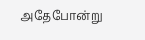அதேபோன்று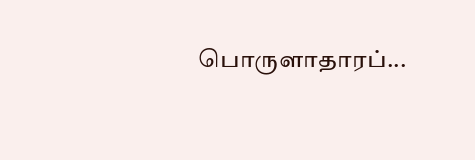பொருளாதாரப்...